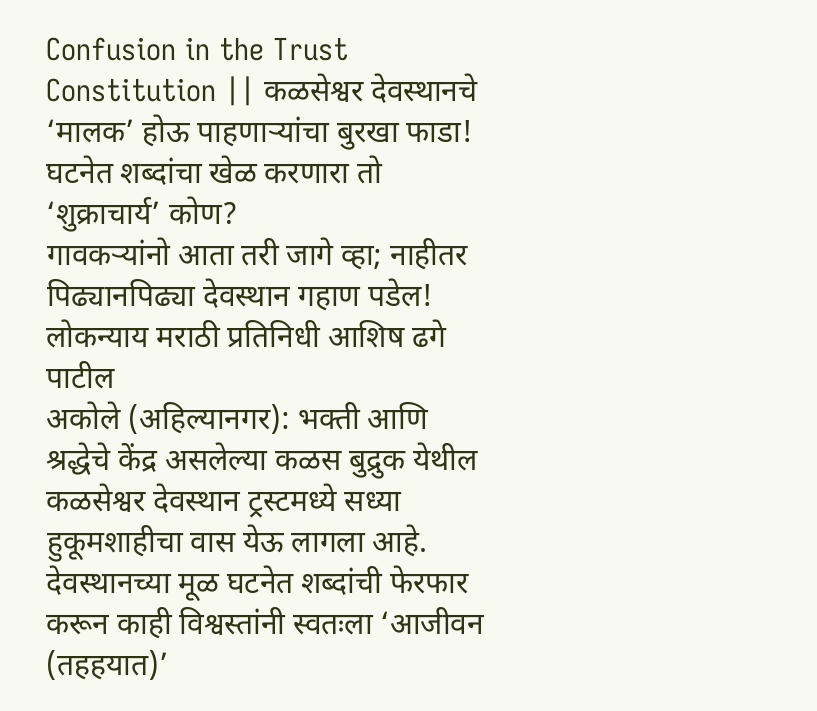Confusion in the Trust Constitution || कळसेश्वर देवस्थानचे ‘मालक’ होऊ पाहणाऱ्यांचा बुरखा फाडा! घटनेत शब्दांचा खेळ करणारा तो ‘शुक्राचार्य’ कोण?
गावकऱ्यांनो आता तरी जागे व्हा; नाहीतर पिढ्यानपिढ्या देवस्थान गहाण पडेल!
लोकन्याय मराठी प्रतिनिधी आशिष ढगे पाटील
अकोले (अहिल्यानगर): भक्ती आणि श्रद्धेचे केंद्र असलेल्या कळस बुद्रुक येथील कळसेश्वर देवस्थान ट्रस्टमध्ये सध्या हुकूमशाहीचा वास येऊ लागला आहे. देवस्थानच्या मूळ घटनेत शब्दांची फेरफार करून काही विश्वस्तांनी स्वतःला ‘आजीवन (तहहयात)’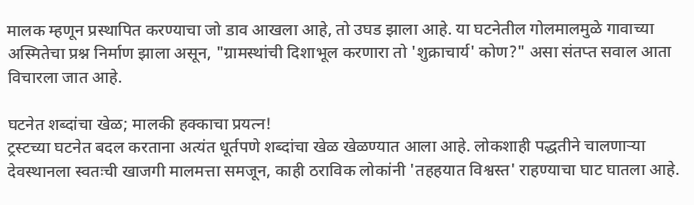मालक म्हणून प्रस्थापित करण्याचा जो डाव आखला आहे, तो उघड झाला आहे. या घटनेतील गोलमालमुळे गावाच्या अस्मितेचा प्रश्न निर्माण झाला असून, "ग्रामस्थांची दिशाभूल करणारा तो 'शुक्राचार्य' कोण?" असा संतप्त सवाल आता विचारला जात आहे.

घटनेत शब्दांचा खेळ; मालकी हक्काचा प्रयत्न!
ट्रस्टच्या घटनेत बदल करताना अत्यंत धूर्तपणे शब्दांचा खेळ खेळण्यात आला आहे. लोकशाही पद्धतीने चालणाऱ्या देवस्थानला स्वतःची खाजगी मालमत्ता समजून, काही ठराविक लोकांनी 'तहहयात विश्वस्त' राहण्याचा घाट घातला आहे.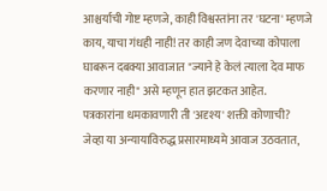आश्चर्याची गोष्ट म्हणजे, काही विश्वस्तांना तर 'घटना' म्हणजे काय, याचा गंधही नाही! तर काही जण देवाच्या कोपाला घाबरून दबक्या आवाजात "ज्याने हे केलं त्याला देव माफ करणार नाही" असे म्हणून हात झटकत आहेत.
पत्रकारांना धमकावणारी ती 'अदृश्य' शक्ती कोणाची?
जेव्हा या अन्यायाविरुद्ध प्रसारमाध्यमे आवाज उठवतात,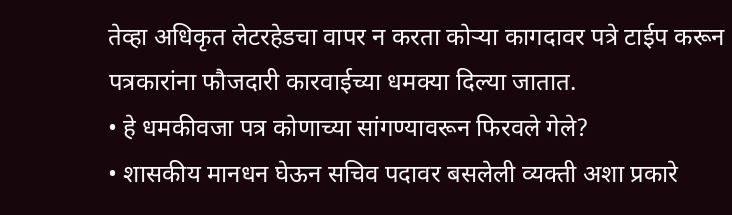तेव्हा अधिकृत लेटरहेडचा वापर न करता कोऱ्या कागदावर पत्रे टाईप करून पत्रकारांना फौजदारी कारवाईच्या धमक्या दिल्या जातात.
• हे धमकीवजा पत्र कोणाच्या सांगण्यावरून फिरवले गेले?
• शासकीय मानधन घेऊन सचिव पदावर बसलेली व्यक्ती अशा प्रकारे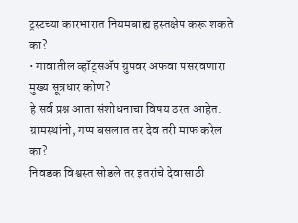ट्रस्टच्या कारभारात नियमबाह्य हस्तक्षेप करू शकते का?
• गावातील व्हॉट्सॲप ग्रुपवर अफवा पसरवणारा मुख्य सूत्रधार कोण?
हे सर्व प्रश्न आता संशोधनाचा विषय ठरत आहेत.
ग्रामस्थांनो, गप्प बसलात तर देव तरी माफ करेल का?
निवडक विश्वस्त सोडले तर इतरांचे देवासाठी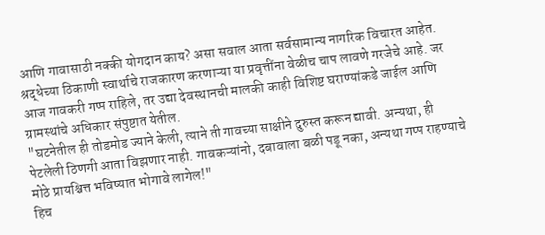आणि गावासाठी नक्की योगदान काय? असा सवाल आता सर्वसामान्य नागरिक विचारत आहेत. श्रद्धेच्या ठिकाणी स्वार्थाचे राजकारण करणाऱ्या या प्रवृत्तींना वेळीच चाप लावणे गरजेचे आहे. जर आज गावकरी गप्प राहिले, तर उद्या देवस्थानची मालकी काही विशिष्ट घराण्यांकडे जाईल आणि ग्रामस्थांचे अधिकार संपुष्टात येतील.
"घटनेतील ही तोडमोड ज्याने केली, त्याने ती गावच्या साक्षीने दुरुस्त करून द्यावी. अन्यथा, ही पेटलेली ठिणगी आता विझणार नाही. गावकऱ्यांनो, दबावाला बळी पडू नका, अन्यथा गप्प राहण्याचे मोठे प्रायश्चित्त भविष्यात भोगावे लागेल!"
हिच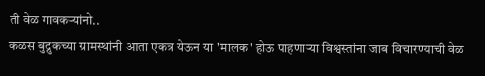ती वेळ गावकऱ्यांनो..
कळस बुद्रुकच्या ग्रामस्थांनी आता एकत्र येऊन या 'मालक' होऊ पाहणाऱ्या विश्वस्तांना जाब विचारण्याची वेळ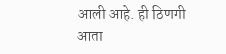आली आहे. ही ठिणगी आता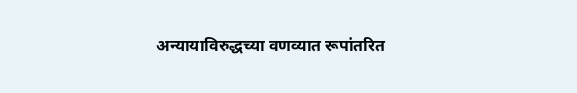अन्यायाविरुद्धच्या वणव्यात रूपांतरित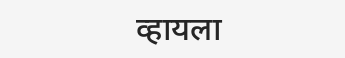व्हायला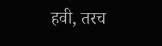हवी, तरच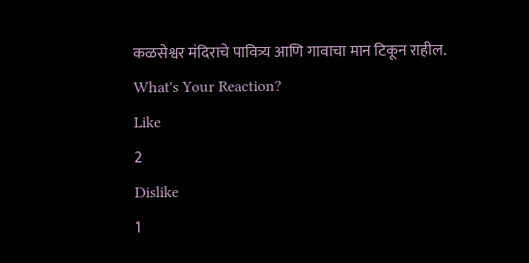कळसेश्वर मंदिराचे पावित्र्य आणि गावाचा मान टिकून राहील.
What's Your Reaction?
Like
2
Dislike
1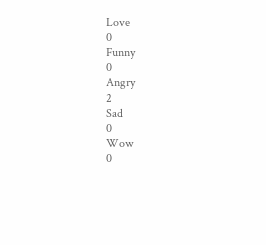Love
0
Funny
0
Angry
2
Sad
0
Wow
0